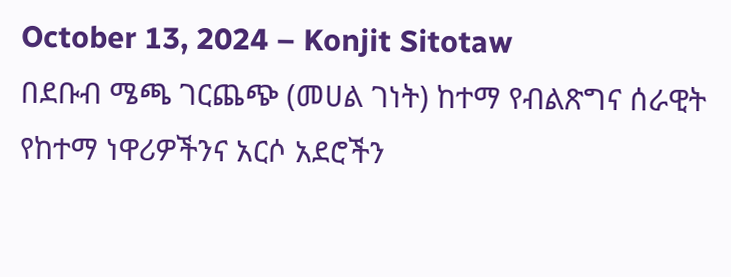October 13, 2024 – Konjit Sitotaw
በደቡብ ሜጫ ገርጨጭ (መሀል ገነት) ከተማ የብልጽግና ሰራዊት የከተማ ነዋሪዎችንና አርሶ አደሮችን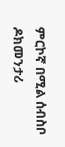ምርኮኛ በሚል ሰብስቦ ዶክመንታሪ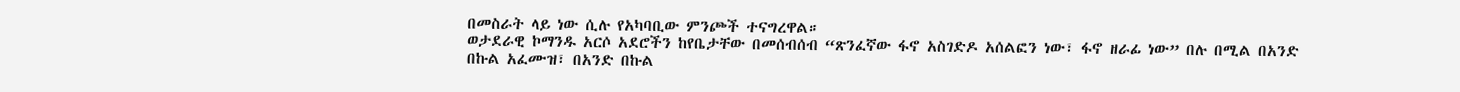በመስራት ላይ ነው ሲሉ የአካባቢው ምንጮች ተናግረዋል።
ወታደራዊ ኮማንዱ አርሶ አደሮችን ከየቤታቸው በመሰብሰብ “ጽንፈኛው ፋኖ አስገድዶ አሰልፎን ነው፣ ፋኖ ዘራፊ ነው” በሉ በሚል በአንድ በኩል አፈሙዝ፣ በአንድ በኩል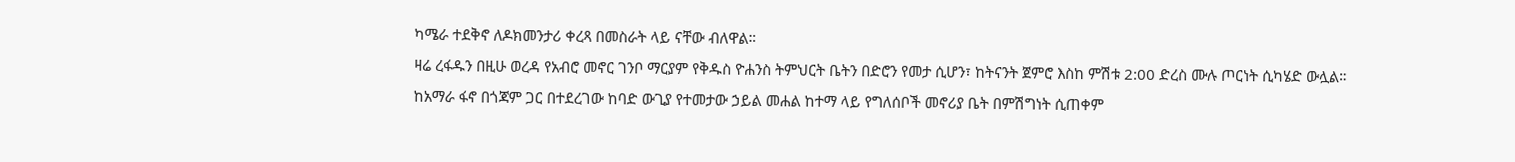ካሜራ ተደቅኖ ለዶክመንታሪ ቀረጻ በመስራት ላይ ናቸው ብለዋል።
ዛሬ ረፋዱን በዚሁ ወረዳ የአብሮ መኖር ገንቦ ማርያም የቅዱስ ዮሐንስ ትምህርት ቤትን በድሮን የመታ ሲሆን፣ ከትናንት ጀምሮ እስከ ምሽቱ 2:00 ድረስ ሙሉ ጦርነት ሲካሄድ ውሏል።
ከአማራ ፋኖ በጎጃም ጋር በተደረገው ከባድ ውጊያ የተመታው ኃይል መሐል ከተማ ላይ የግለሰቦች መኖሪያ ቤት በምሽግነት ሲጠቀም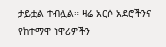ታይቷል ተብሏል። ዛሬ አርሶ አደሮችንና የከተማዋ ነዋሪዎችን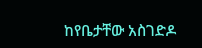ከየቤታቸው አስገድዶ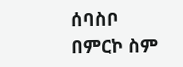ሰባስቦ በምርኮ ስም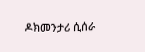ዶክመንታሪ ሲሰራ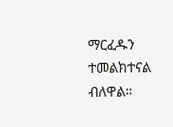ማርፈዱን ተመልክተናል ብለዋል።